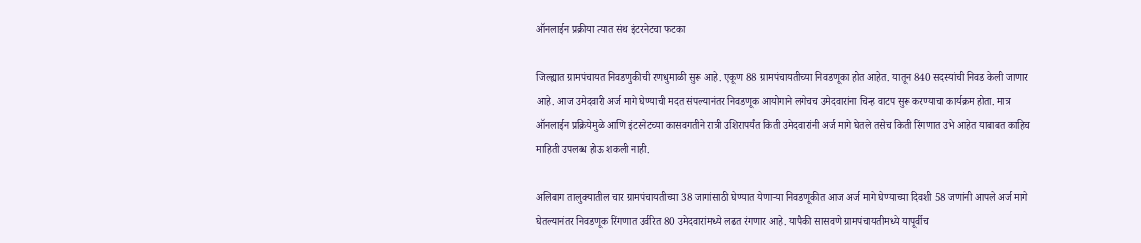ऑनलाईन प्रक्रीया त्यात संथ इंटरनेटचा फटका

जिल्ह्यात ग्रामपंचायत निवडणुकीची रणधुमाळी सुरू आहे. एकूण 88 ग्रामपंचायतीच्या निवडणूका होत आहेत. यातून 840 सदस्यांची निवड केली जाणार आहे. आज उमेदवारी अर्ज मागे घेण्याची मदत संपल्यानंतर निवडणूक आयोगाने लगेचच उमेदवारांना चिन्ह वाटप सुरू करण्याचा कार्यक्रम होता. मात्र ऑनलाईन प्रक्रियेमुळे आणि इंटरनेटच्या कासवगतीने रात्री उशिरापर्यंत किती उमेदवारांनी अर्ज मागे घेतले तसेच किती रिंगणात उभे आहेत याबाबत काहिच माहिती उपलब्ध होऊ शकली नाही.

अलिबाग तालुक्यातील चार ग्रामपंचायतीच्या 38 जागांसाठी घेण्यात येणार्‍या निवडणूकीत आज अर्ज मागे घेण्याच्या दिवशी 58 जणांनी आपले अर्ज मागे घेतल्यानंतर निवडणूक रिंगणात उर्वरित 80 उमेदवारांमध्ये लढत रंगणार आहे. यापैकी सासवणे ग्रामपंचायतीमध्ये यापूर्वीच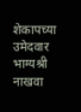शेकापच्या उमेदवार भाग्यश्री नाखवा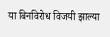या बिनविरोध विजयी झाल्या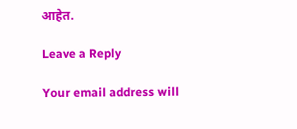आहेत.

Leave a Reply

Your email address will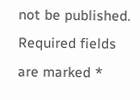not be published. Required fields are marked *